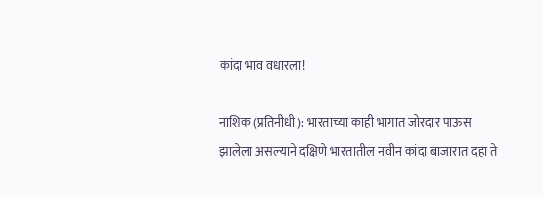कांदा भाव वधारला!

नाशिक (प्रतिनीधी): भारताच्या काही भागात जोरदार पाऊस झालेला असल्याने दक्षिणे भारतातील नवीन कांदा बाजारात दहा ते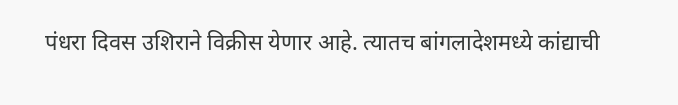पंधरा दिवस उशिराने विक्रीस येणार आहे. त्यातच बांगलादेशमध्ये कांद्याची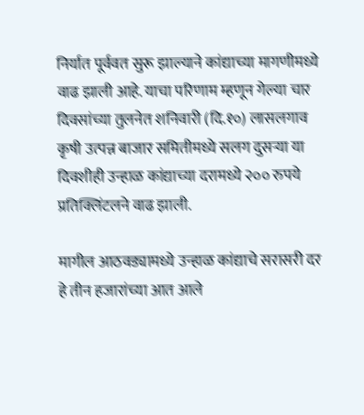निर्यात पूर्ववत सुरू झाल्याने कांद्याच्या मागणीमध्ये वाढ झाली आहे. याचा परिणाम म्हणून गेल्या चार दिवसांच्या तुलनेत शनिवारी (दि.१०) लासलगाव कृषी उत्पन्न बाजार समितीमध्ये सलग दुसऱ्या या दिवशीही उन्हाळ कांद्याच्या दरामध्ये २०० रुपये प्रतिक्लिंटलने वाढ झाली.

मागील आठवड्यामध्ये उन्हाळ कांद्याचे सरासरी दर हे तीन हजारांच्या आत आले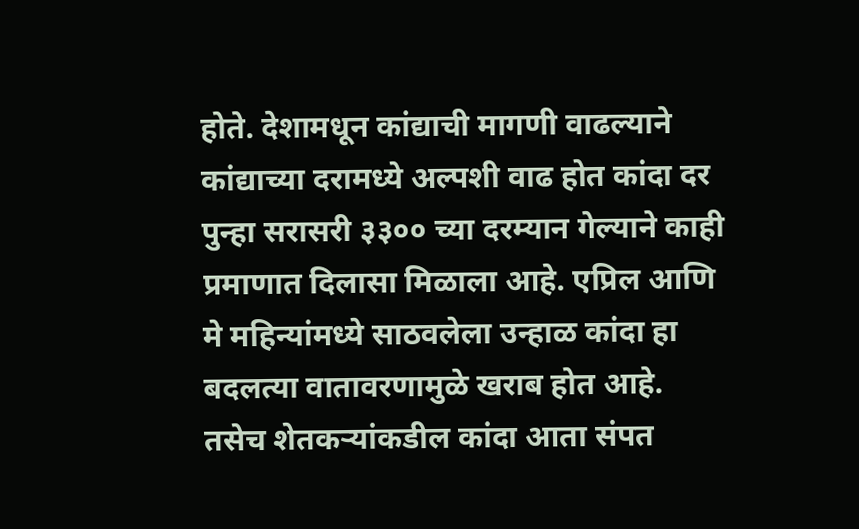होते. देशामधून कांद्याची मागणी वाढल्याने कांद्याच्या दरामध्ये अल्पशी वाढ होत कांदा दर पुन्हा सरासरी ३३०० च्या दरम्यान गेल्याने काही प्रमाणात दिलासा मिळाला आहे. एप्रिल आणि मे महिन्यांमध्ये साठवलेला उन्हाळ कांदा हा बदलत्या वातावरणामुळे खराब होत आहे. तसेच शेतकऱ्यांकडील कांदा आता संपत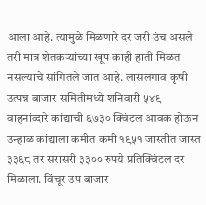आला आहे. त्यामुळे मिळणारे दर जरी उंच असले तरी मात्र शेतकऱ्यांच्या खूप काही हाती मिळत नसल्याचे सांगितले जात आहे. लासलगाव कृषी उत्पन्न बाजार समितीमध्ये शनिवारी ५४९ वाहनांव्दारे कांद्याची ६७३० क्विंटल आवक होऊन उन्हाळ कांद्याला कमीत कमी १९५१ जास्तीत जास्त ३३६८ तर सरासरी ३३०० रुपये प्रतिक्विंटल दर मिळाला. विंचूर उप बाजार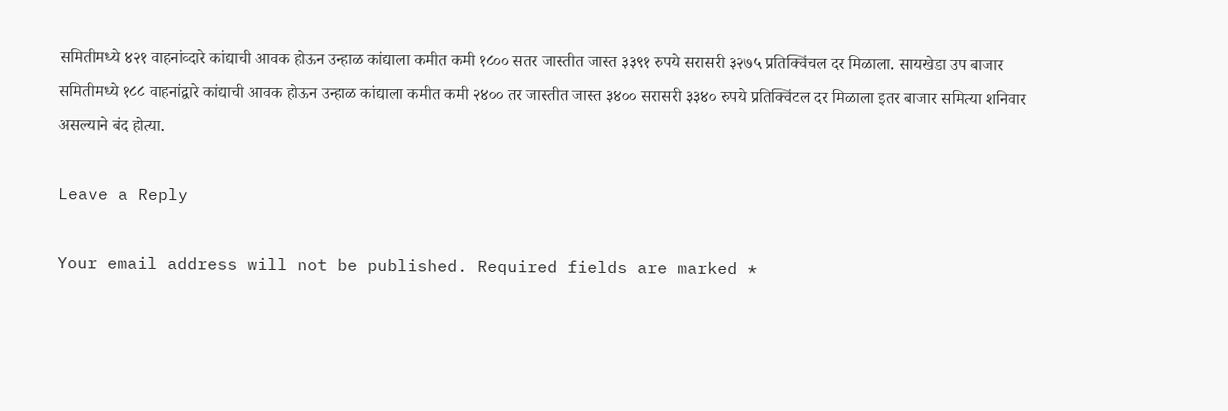समितीमध्ये ४२१ वाहनांव्दारे कांद्याची आवक होऊन उन्हाळ कांद्याला कमीत कमी १८०० सतर जास्तीत जास्त ३३९१ रुपये सरासरी ३२७५ प्रतिक्विंचल दर मिळाला. सायखेडा उप बाजार समितीमध्ये १८८ वाहनांद्वारे कांद्याची आवक होऊन उन्हाळ कांद्याला कमीत कमी २४०० तर जास्तीत जास्त ३४०० सरासरी ३३४० रुपये प्रतिक्विंटल दर मिळाला इतर बाजार समित्या शनिवार असल्याने बंद होत्या.

Leave a Reply

Your email address will not be published. Required fields are marked *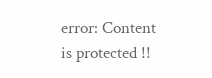error: Content is protected !!